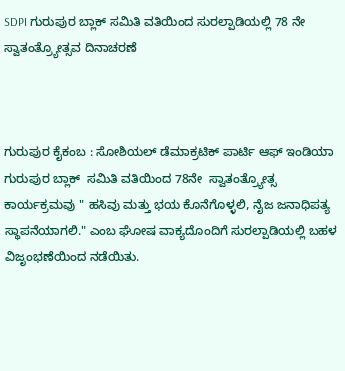SDPI ಗುರುಪುರ ಬ್ಲಾಕ್ ಸಮಿತಿ ವತಿಯಿಂದ ಸುರಲ್ಪಾಡಿಯಲ್ಲಿ 78 ನೇ ಸ್ವಾತಂತ್ರ್ಯೋತ್ಸವ ದಿನಾಚರಣೆ



ಗುರುಪುರ ಕೈಕಂಬ : ಸೋಶಿಯಲ್ ಡೆಮಾಕ್ರಟಿಕ್ ಪಾರ್ಟಿ ಆಫ್ ಇಂಡಿಯಾ ಗುರುಪುರ ಬ್ಲಾಕ್  ಸಮಿತಿ ವತಿಯಿಂದ 78ನೇ  ಸ್ವಾತಂತ್ರ್ಯೋತ್ಸ ಕಾರ್ಯಕ್ರಮವು " ಹಸಿವು ಮತ್ತು ಭಯ ಕೊನೆಗೊಳ್ಳಲಿ, ನೈಜ ಜನಾಧಿಪತ್ಯ ಸ್ಥಾಪನೆಯಾಗಲಿ." ಎಂಬ ಘೋಷ ವಾಕ್ಯದೊಂದಿಗೆ ಸುರಲ್ಪಾಡಿಯಲ್ಲಿ ಬಹಳ ವಿಜೃಂಭಣೆಯಿಂದ ನಡೆಯಿತು.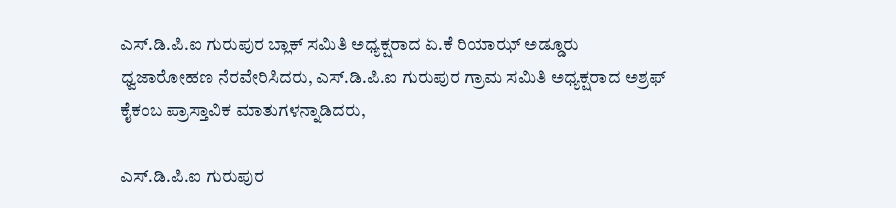ಎಸ್.ಡಿ.ಪಿ.ಐ ಗುರುಪುರ ಬ್ಲಾಕ್ ಸಮಿತಿ ಅಧ್ಯಕ್ಷರಾದ ಏ.ಕೆ ರಿಯಾಝ್ ಅಡ್ಡೂರು ಧ್ವಜಾರೋಹಣ ನೆರವೇರಿಸಿದರು, ಎಸ್.ಡಿ.ಪಿ.ಐ ಗುರುಪುರ ಗ್ರಾಮ ಸಮಿತಿ ಅಧ್ಯಕ್ಷರಾದ ಅಶ್ರಫ್ ಕೈಕಂಬ ಪ್ರಾಸ್ತಾವಿಕ ಮಾತುಗಳನ್ನಾಡಿದರು,

ಎಸ್.ಡಿ.ಪಿ.ಐ ಗುರುಪುರ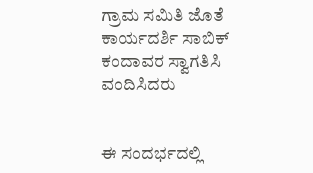ಗ್ರಾಮ ಸಮಿತಿ ಜೊತೆ ಕಾರ್ಯದರ್ಶಿ ಸಾಬಿಕ್ ಕಂದಾವರ ಸ್ವಾಗತಿಸಿ ವಂದಿಸಿದರು


ಈ ಸಂದರ್ಭದಲ್ಲಿ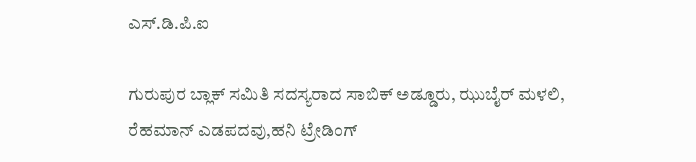ಎಸ್.ಡಿ.ಪಿ.ಐ

ಗುರುಪುರ ಬ್ಲಾಕ್ ಸಮಿತಿ ಸದಸ್ಯರಾದ ಸಾಬಿಕ್ ಅಡ್ಡೂರು, ಝುಬೈರ್ ಮಳಲಿ, ರೆಹಮಾನ್ ಎಡಪದವು,ಹನಿ ಟ್ರೇಡಿಂಗ್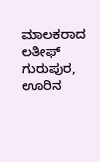ಮಾಲಕರಾದ ಲತೀಫ್ ಗುರುಪುರ, ಊರಿನ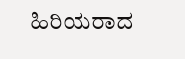ಹಿರಿಯರಾದ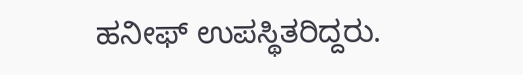ಹನೀಫ್ ಉಪಸ್ಥಿತರಿದ್ದರು.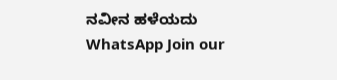ನವೀನ ಹಳೆಯದು
WhatsApp Join our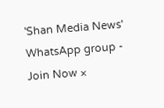'Shan Media News' WhatsApp group - Join Now ×